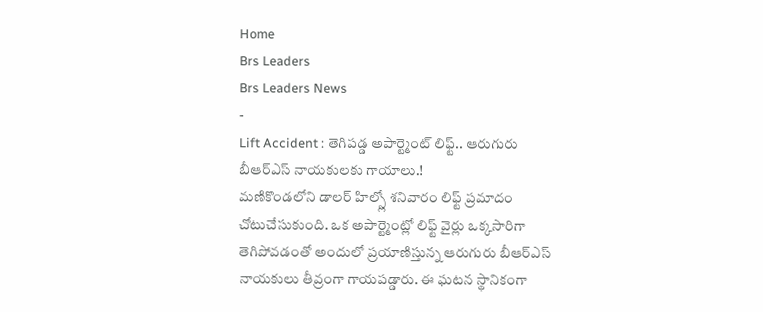Home
Brs Leaders
Brs Leaders News
-
Lift Accident : తెగిపడ్డ అపార్ట్మెంట్ లిఫ్ట్.. ఆరుగురు బీఆర్ఎస్ నాయకులకు గాయాలు.!
మణికొండలోని డాలర్ హిల్స్లో శనివారం లిఫ్ట్ ప్రమాదం చోటుచేసుకుంది. ఒక అపార్ట్మెంట్లో లిఫ్ట్ వైర్లు ఒక్కసారిగా తెగిపోవడంతో అందులో ప్రయాణిస్తున్న ఆరుగురు బీఆర్ఎస్ నాయకులు తీవ్రంగా గాయపడ్డారు. ఈ ఘటన స్థానికంగా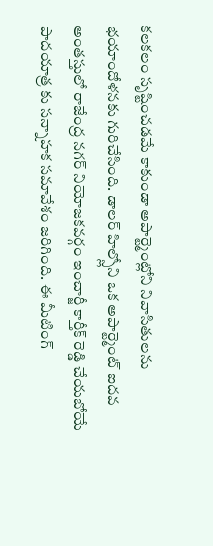కలకలం సృష్టించడమే కాకుండా అపార్ట్మెంట్లోని నివాసితులను భయాందోళనకు గురిచేసింది. డాలర్ హిల్స్లోని ఒక అపార్ట్మెంట్ ఐదవ అంతస్తులో రాజేంద్ర నగర్ నియోజకవర్గం ఇంచార్జీ కార్తీక్ రెడ్డి చేయబోయే పాదయాత్ర కు సన్నాహక సమావేశం జరిగింది. ఈ మీటింగ్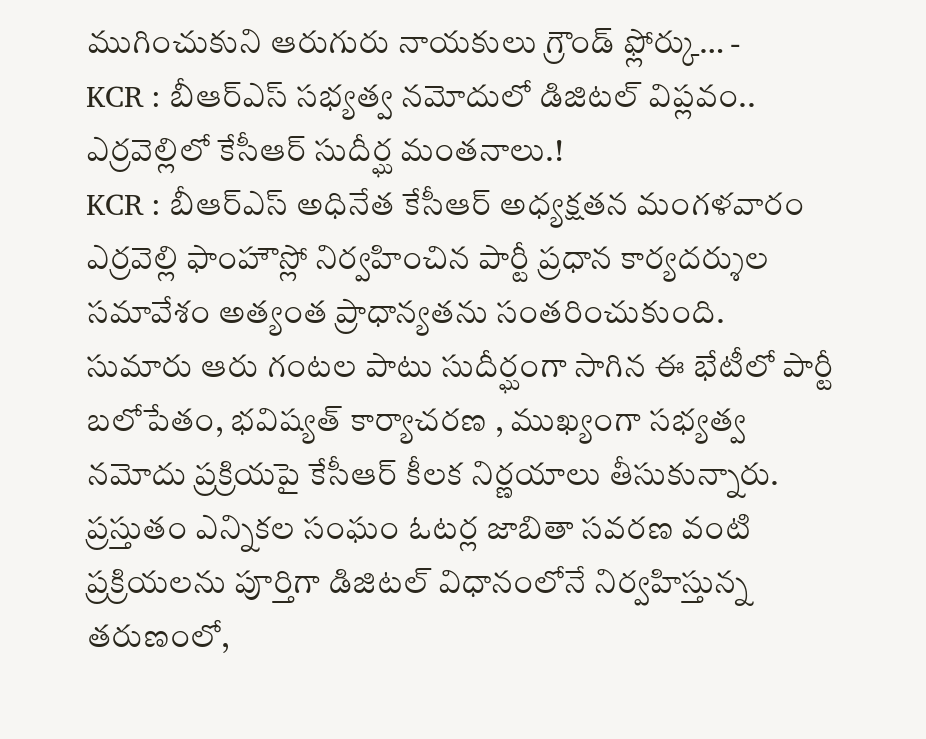ముగించుకుని ఆరుగురు నాయకులు గ్రౌండ్ ఫ్లోర్కు… -
KCR : బీఆర్ఎస్ సభ్యత్వ నమోదులో డిజిటల్ విప్లవం.. ఎర్రవెల్లిలో కేసీఆర్ సుదీర్ఘ మంతనాలు.!
KCR : బీఆర్ఎస్ అధినేత కేసీఆర్ అధ్యక్షతన మంగళవారం ఎర్రవెల్లి ఫాంహౌస్లో నిర్వహించిన పార్టీ ప్రధాన కార్యదర్శుల సమావేశం అత్యంత ప్రాధాన్యతను సంతరించుకుంది. సుమారు ఆరు గంటల పాటు సుదీర్ఘంగా సాగిన ఈ భేటీలో పార్టీ బలోపేతం, భవిష్యత్ కార్యాచరణ , ముఖ్యంగా సభ్యత్వ నమోదు ప్రక్రియపై కేసీఆర్ కీలక నిర్ణయాలు తీసుకున్నారు. ప్రస్తుతం ఎన్నికల సంఘం ఓటర్ల జాబితా సవరణ వంటి ప్రక్రియలను పూర్తిగా డిజిటల్ విధానంలోనే నిర్వహిస్తున్న తరుణంలో,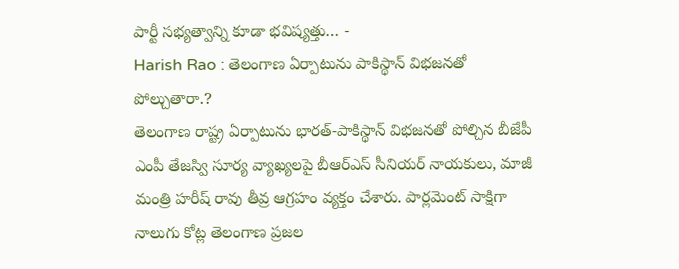పార్టీ సభ్యత్వాన్ని కూడా భవిష్యత్తు… -
Harish Rao : తెలంగాణ ఏర్పాటును పాకిస్థాన్ విభజనతో పోల్చుతారా.?
తెలంగాణ రాష్ట్ర ఏర్పాటును భారత్-పాకిస్థాన్ విభజనతో పోల్చిన బీజేపీ ఎంపీ తేజస్వి సూర్య వ్యాఖ్యలపై బీఆర్ఎస్ సీనియర్ నాయకులు, మాజీ మంత్రి హరీష్ రావు తీవ్ర ఆగ్రహం వ్యక్తం చేశారు. పార్లమెంట్ సాక్షిగా నాలుగు కోట్ల తెలంగాణ ప్రజల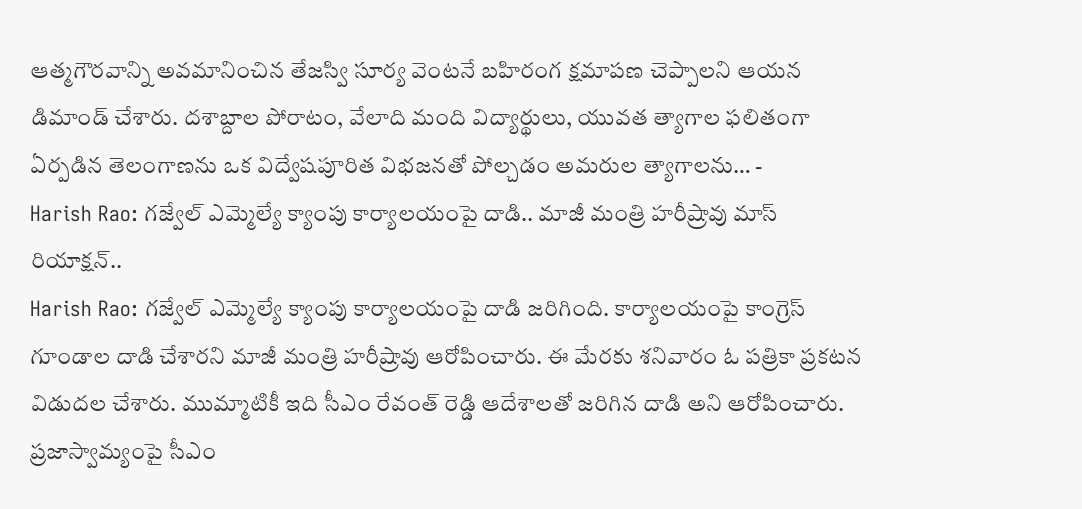ఆత్మగౌరవాన్ని అవమానించిన తేజస్వి సూర్య వెంటనే బహిరంగ క్షమాపణ చెప్పాలని ఆయన డిమాండ్ చేశారు. దశాబ్దాల పోరాటం, వేలాది మంది విద్యార్థులు, యువత త్యాగాల ఫలితంగా ఏర్పడిన తెలంగాణను ఒక విద్వేషపూరిత విభజనతో పోల్చడం అమరుల త్యాగాలను… -
Harish Rao: గజ్వేల్ ఎమ్మెల్యే క్యాంపు కార్యాలయంపై దాడి.. మాజీ మంత్రి హరీష్రావు మాస్ రియాక్షన్..
Harish Rao: గజ్వేల్ ఎమ్మెల్యే క్యాంపు కార్యాలయంపై దాడి జరిగింది. కార్యాలయంపై కాంగ్రెస్ గూండాల దాడి చేశారని మాజీ మంత్రి హరీష్రావు ఆరోపించారు. ఈ మేరకు శనివారం ఓ పత్రికా ప్రకటన విడుదల చేశారు. ముమ్మాటికీ ఇది సీఎం రేవంత్ రెడ్డి ఆదేశాలతో జరిగిన దాడి అని ఆరోపించారు. ప్రజాస్వామ్యంపై సీఎం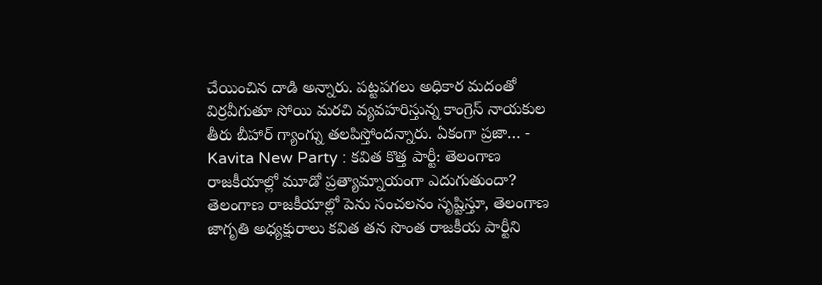చేయించిన దాడి అన్నారు. పట్టపగలు అధికార మదంతో విర్రవీగుతూ సోయి మరచి వ్యవహరిస్తున్న కాంగ్రెస్ నాయకుల తీరు బీహార్ గ్యాంగ్ను తలపిస్తోందన్నారు. ఏకంగా ప్రజా… -
Kavita New Party : కవిత కొత్త పార్టీ: తెలంగాణ రాజకీయాల్లో మూడో ప్రత్యామ్నాయంగా ఎదుగుతుందా?
తెలంగాణ రాజకీయాల్లో పెను సంచలనం సృష్టిస్తూ, తెలంగాణ జాగృతి అధ్యక్షురాలు కవిత తన సొంత రాజకీయ పార్టీని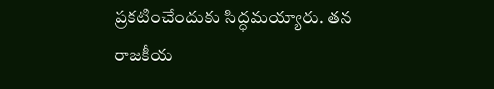ప్రకటించేందుకు సిద్ధమయ్యారు. తన రాజకీయ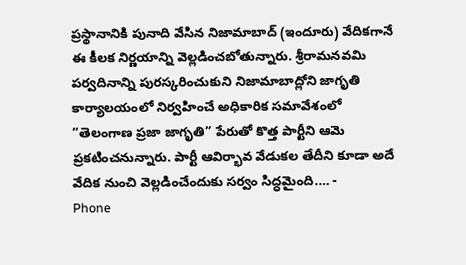ప్రస్థానానికి పునాది వేసిన నిజామాబాద్ (ఇందూరు) వేదికగానే ఈ కీలక నిర్ణయాన్ని వెల్లడించబోతున్నారు. శ్రీరామనవమి పర్వదినాన్ని పురస్కరించుకుని నిజామాబాద్లోని జాగృతి కార్యాలయంలో నిర్వహించే అధికారిక సమావేశంలో “తెలంగాణ ప్రజా జాగృతి” పేరుతో కొత్త పార్టీని ఆమె ప్రకటించనున్నారు. పార్టీ ఆవిర్భావ వేడుకల తేదీని కూడా అదే వేదిక నుంచి వెల్లడించేందుకు సర్వం సిద్ధమైంది.… -
Phone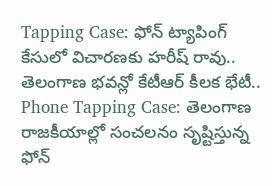Tapping Case: ఫోన్ ట్యాపింగ్ కేసులో విచారణకు హరీష్ రావు.. తెలంగాణ భవన్లో కేటీఆర్ కీలక భేటీ..
Phone Tapping Case: తెలంగాణ రాజకీయాల్లో సంచలనం సృష్టిస్తున్న ఫోన్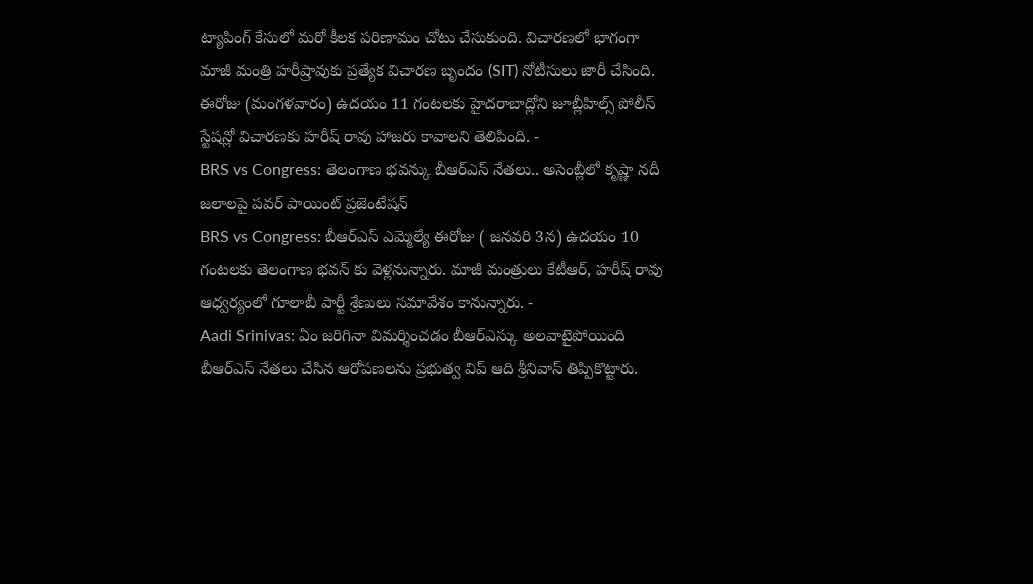ట్యాపింగ్ కేసులో మరో కీలక పరిణామం చోటు చేసుకుంది. విచారణలో భాగంగా మాజీ మంత్రి హరీష్రావుకు ప్రత్యేక విచారణ బృందం (SIT) నోటీసులు జారీ చేసింది. ఈరోజు (మంగళవారం) ఉదయం 11 గంటలకు హైదరాబాద్లోని జూబ్లీహిల్స్ పోలీస్ స్టేషన్లో విచారణకు హరీష్ రావు హాజరు కావాలని తెలిపింది. -
BRS vs Congress: తెలంగాణ భవన్కు బీఆర్ఎస్ నేతలు.. అసెంబ్లీలో కృష్ణా నదీ జలాలపై పవర్ పాయింట్ ప్రజెంటేషన్
BRS vs Congress: బీఆర్ఎస్ ఎమ్మెల్యే ఈరోజు ( జనవరి 3న) ఉదయం 10 గంటలకు తెలంగాణ భవన్ కు వెళ్లనున్నారు. మాజీ మంత్రులు కేటీఆర్, హరీష్ రావు ఆధ్వర్యంలో గూలాబీ పార్టీ శ్రేణులు సమావేశం కానున్నారు. -
Aadi Srinivas: ఏం జరిగినా విమర్శించడం బీఆర్ఎస్కు అలవాటైపోయింది
బీఆర్ఎస్ నేతలు చేసిన ఆరోపణలను ప్రభుత్వ విప్ ఆది శ్రీనివాస్ తిప్పికొట్టారు.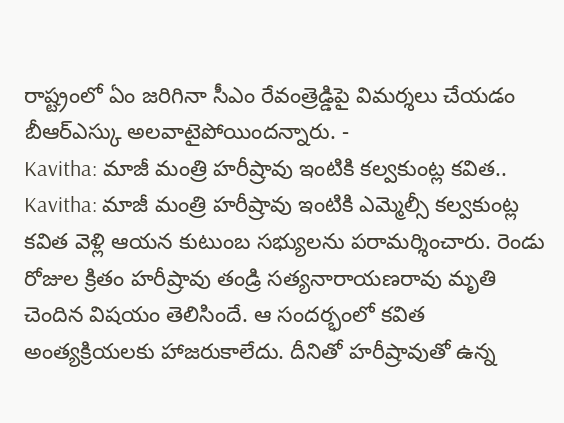రాష్ట్రంలో ఏం జరిగినా సీఎం రేవంత్రెడ్డిపై విమర్శలు చేయడం బీఆర్ఎస్కు అలవాటైపోయిందన్నారు. -
Kavitha: మాజీ మంత్రి హరీష్రావు ఇంటికి కల్వకుంట్ల కవిత..
Kavitha: మాజీ మంత్రి హరీష్రావు ఇంటికి ఎమ్మెల్సీ కల్వకుంట్ల కవిత వెళ్లి ఆయన కుటుంబ సభ్యులను పరామర్శించారు. రెండు రోజుల క్రితం హరీష్రావు తండ్రి సత్యనారాయణరావు మృతి చెందిన విషయం తెలిసిందే. ఆ సందర్భంలో కవిత అంత్యక్రియలకు హాజరుకాలేదు. దీనితో హరీష్రావుతో ఉన్న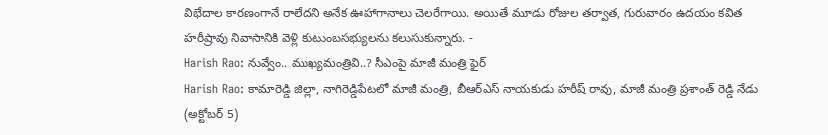విభేదాల కారణంగానే రాలేదని అనేక ఊహాగానాలు చెలరేగాయి. అయితే మూడు రోజుల తర్వాత, గురువారం ఉదయం కవిత హరీష్రావు నివాసానికి వెళ్లి కుటుంబసభ్యులను కలుసుకున్నారు. -
Harish Rao: నువ్వేం.. ముఖ్యమంత్రివి..? సీఎంపై మాజీ మంత్రి ఫైర్
Harish Rao: కామారెడ్డి జిల్లా, నాగిరెడ్డిపేటలో మాజీ మంత్రి, బీఆర్ఎస్ నాయకుడు హరీష్ రావు, మాజీ మంత్రి ప్రశాంత్ రెడ్డి నేడు (అక్టోబర్ 5)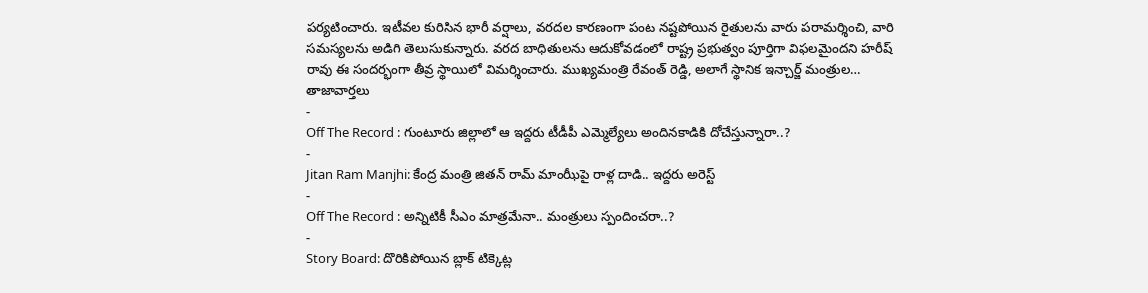పర్యటించారు. ఇటీవల కురిసిన భారీ వర్షాలు, వరదల కారణంగా పంట నష్టపోయిన రైతులను వారు పరామర్శించి, వారి సమస్యలను అడిగి తెలుసుకున్నారు. వరద బాధితులను ఆదుకోవడంలో రాష్ట్ర ప్రభుత్వం పూర్తిగా విఫలమైందని హరీష్ రావు ఈ సందర్భంగా తీవ్ర స్థాయిలో విమర్శించారు. ముఖ్యమంత్రి రేవంత్ రెడ్డి, అలాగే స్థానిక ఇన్చార్జ్ మంత్రుల…
తాజావార్తలు
-
Off The Record : గుంటూరు జిల్లాలో ఆ ఇద్దరు టీడీపీ ఎమ్మెల్యేలు అందినకాడికి దోచేస్తున్నారా..?
-
Jitan Ram Manjhi: కేంద్ర మంత్రి జితన్ రామ్ మాంఝీపై రాళ్ల దాడి.. ఇద్దరు అరెస్ట్
-
Off The Record : అన్నిటికీ సీఎం మాత్రమేనా.. మంత్రులు స్పందించరా..?
-
Story Board: దొరికిపోయిన బ్లాక్ టిక్కెట్ల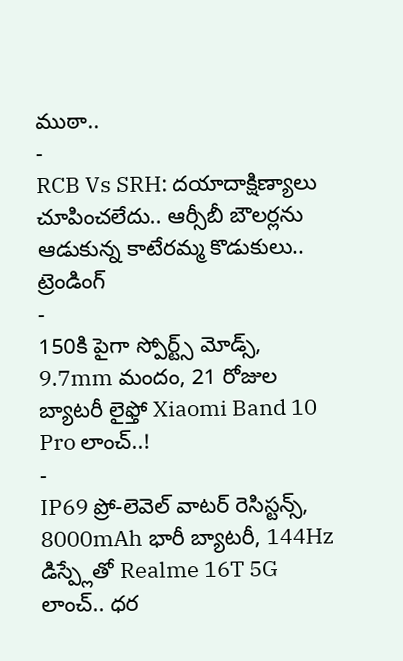ముఠా..
-
RCB Vs SRH: దయాదాక్షిణ్యాలు చూపించలేదు.. ఆర్సీబీ బౌలర్లను ఆడుకున్న కాటేరమ్మ కొడుకులు..
ట్రెండింగ్
-
150కి పైగా స్పోర్ట్స్ మోడ్స్, 9.7mm మందం, 21 రోజుల బ్యాటరీ లైఫ్తో Xiaomi Band 10 Pro లాంచ్..!
-
IP69 ప్రో-లెవెల్ వాటర్ రెసిస్టన్స్, 8000mAh భారీ బ్యాటరీ, 144Hz డిస్ప్లేతో Realme 16T 5G లాంచ్.. ధర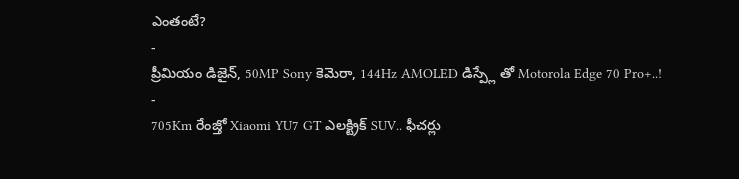ఎంతంటే?
-
ప్రీమియం డిజైన్, 50MP Sony కెమెరా, 144Hz AMOLED డిస్ప్లే తో Motorola Edge 70 Pro+..!
-
705Km రేంజ్తో Xiaomi YU7 GT ఎలక్ట్రిక్ SUV.. ఫీచర్లు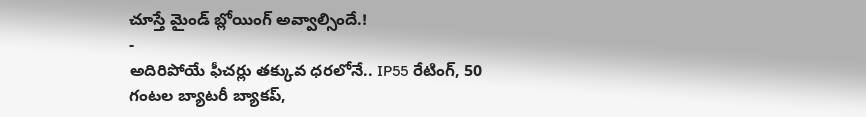చూస్తే మైండ్ బ్లోయింగ్ అవ్వాల్సిందే.!
-
అదిరిపోయే ఫీచర్లు తక్కువ ధరలోనే.. IP55 రేటింగ్, 50 గంటల బ్యాటరీ బ్యాకప్,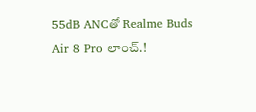55dB ANCతో Realme Buds Air 8 Pro లాంచ్.!